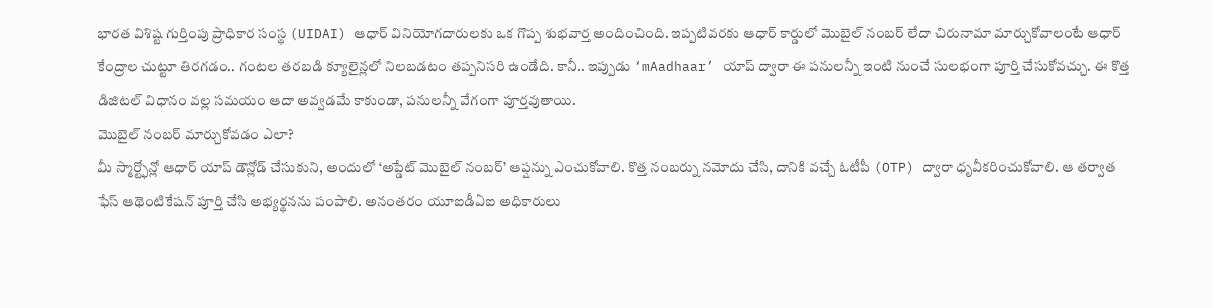భారత విశిష్ట గుర్తింపు ప్రాధికార సంస్థ (UIDAI) ఆధార్ వినియోగదారులకు ఒక గొప్ప శుభవార్త అందించింది. ఇప్పటివరకు ఆధార్ కార్డులో మొబైల్ నంబర్ లేదా చిరునామా మార్చుకోవాలంటే ఆధార్ కేంద్రాల చుట్టూ తిరగడం.. గంటల తరబడి క్యూలైన్లలో నిలబడటం తప్పనిసరి ఉండేది. కానీ.. ఇప్పుడు ‘mAadhaar’ యాప్ ద్వారా ఈ పనులన్నీ ఇంటి నుంచే సులభంగా పూర్తి చేసుకోవచ్చు. ఈ కొత్త డిజిటల్ విధానం వల్ల సమయం ఆదా అవ్వడమే కాకుండా, పనులన్నీ వేగంగా పూర్తవుతాయి.
మొబైల్ నంబర్ మార్చుకోవడం ఎలా?
మీ స్మార్ట్ఫోన్లో ఆధార్ యాప్ డౌన్లోడ్ చేసుకుని, అందులో ‘అప్డేట్ మొబైల్ నంబర్’ ఆప్షన్ను ఎంచుకోవాలి. కొత్త నంబర్ను నమోదు చేసి, దానికి వచ్చే ఓటీపీ (OTP) ద్వారా ధృవీకరించుకోవాలి. ఆ తర్వాత ఫేస్ ఆథెంటికేషన్ పూర్తి చేసి అభ్యర్థనను పంపాలి. అనంతరం యూఐడీఏఐ అధికారులు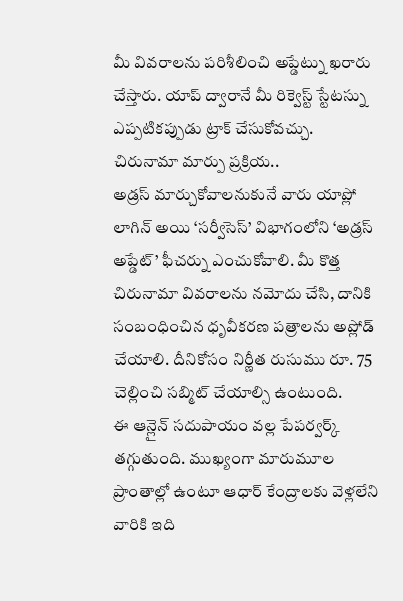మీ వివరాలను పరిశీలించి అప్డేట్ను ఖరారు చేస్తారు. యాప్ ద్వారానే మీ రిక్వెస్ట్ స్టేటస్ను ఎప్పటికప్పుడు ట్రాక్ చేసుకోవచ్చు.
చిరునామా మార్పు ప్రక్రియ..
అడ్రస్ మార్చుకోవాలనుకునే వారు యాప్లో లాగిన్ అయి ‘సర్వీసెస్’ విభాగంలోని ‘అడ్రస్ అప్డేట్’ ఫీచర్ను ఎంచుకోవాలి. మీ కొత్త చిరునామా వివరాలను నమోదు చేసి, దానికి సంబంధించిన ధృవీకరణ పత్రాలను అప్లోడ్ చేయాలి. దీనికోసం నిర్ణీత రుసుము రూ. 75 చెల్లించి సబ్మిట్ చేయాల్సి ఉంటుంది.
ఈ ఆన్లైన్ సదుపాయం వల్ల పేపర్వర్క్ తగ్గుతుంది. ముఖ్యంగా మారుమూల ప్రాంతాల్లో ఉంటూ ఆధార్ కేంద్రాలకు వెళ్లలేని వారికి ఇది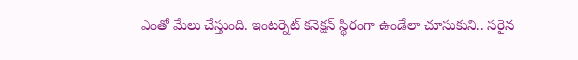ఎంతో మేలు చేస్తుంది. ఇంటర్నెట్ కనెక్షన్ స్థిరంగా ఉండేలా చూసుకుని.. సరైన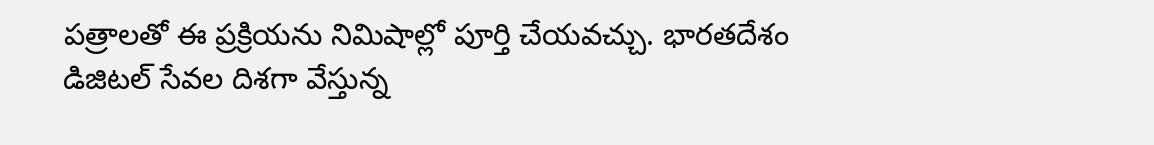పత్రాలతో ఈ ప్రక్రియను నిమిషాల్లో పూర్తి చేయవచ్చు. భారతదేశం డిజిటల్ సేవల దిశగా వేస్తున్న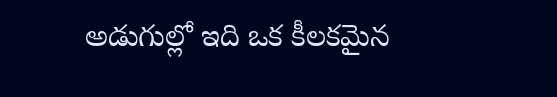అడుగుల్లో ఇది ఒక కీలకమైన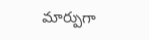మార్పుగా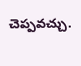చెప్పవచ్చు.